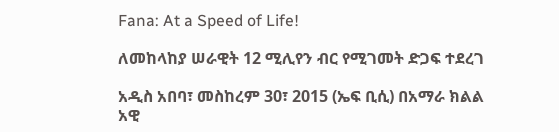Fana: At a Speed of Life!

ለመከላከያ ሠራዊት 12 ሚሊየን ብር የሚገመት ድጋፍ ተደረገ

አዲስ አበባ፣ መስከረም 30፣ 2015 (ኤፍ ቢሲ) በአማራ ክልል አዊ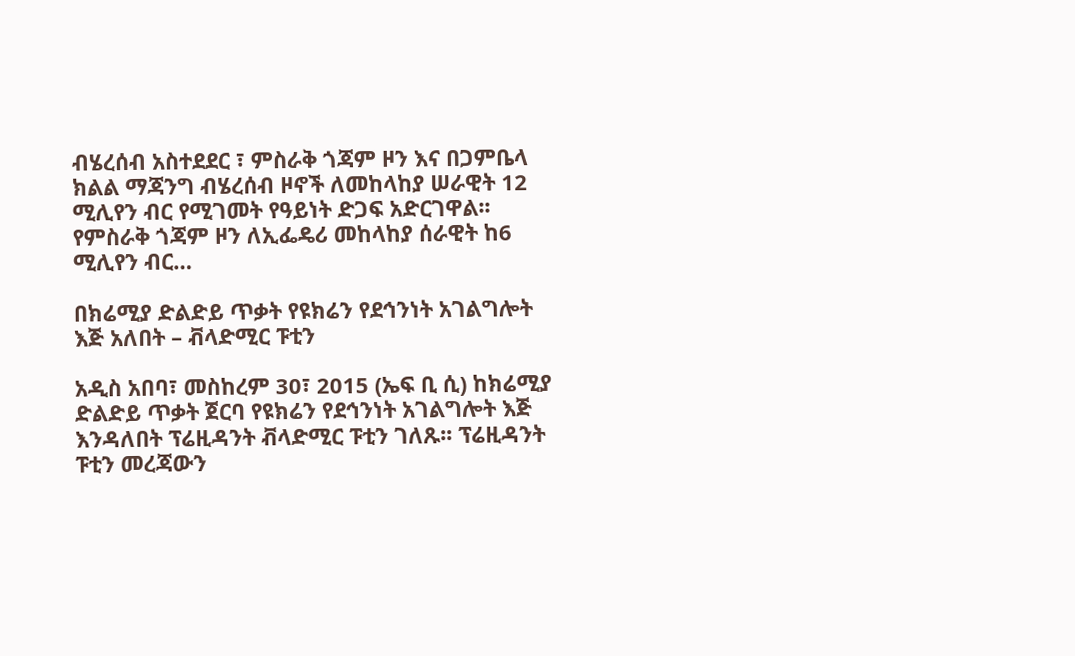ብሄረሰብ አስተደደር ፣ ምስራቅ ጎጃም ዞን እና በጋምቤላ ክልል ማጃንግ ብሄረሰብ ዞኖች ለመከላከያ ሠራዊት 12 ሚሊየን ብር የሚገመት የዓይነት ድጋፍ አድርገዋል፡፡ የምስራቅ ጎጃም ዞን ለኢፌዴሪ መከላከያ ሰራዊት ከ6 ሚሊየን ብር…

በክሬሚያ ድልድይ ጥቃት የዩክሬን የደኅንነት አገልግሎት እጅ አለበት – ቭላድሚር ፑቲን

አዲስ አበባ፣ መስከረም 30፣ 2015 (ኤፍ ቢ ሲ) ከክሬሚያ ድልድይ ጥቃት ጀርባ የዩክሬን የደኅንነት አገልግሎት እጅ እንዳለበት ፕሬዚዳንት ቭላድሚር ፑቲን ገለጹ፡፡ ፕሬዚዳንት ፑቲን መረጃውን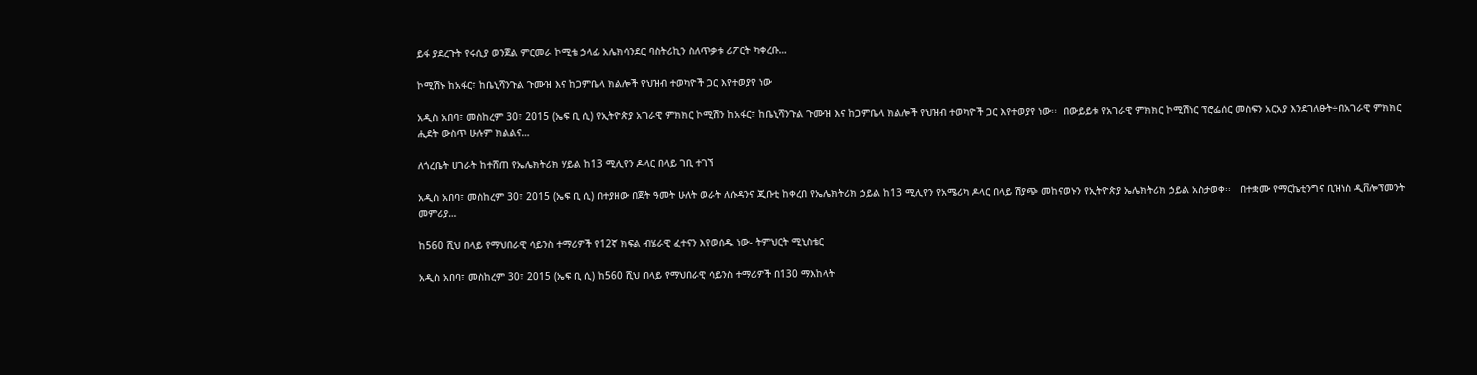ይፋ ያደረጉት የሩሲያ ወንጀል ምርመራ ኮሚቴ ኃላፊ አሌክሳንደር ባስትሪኪን ስለጥቃቱ ሪፖርት ካቀረቡ…

ኮሚሽኑ ከአፋር፣ ከቤኒሻንጉል ጉሙዝ እና ከጋምቤላ ክልሎች የህዝብ ተወካዮች ጋር እየተወያየ ነው

አዲስ አበባ፣ መስከረም 30፣ 2015 (ኤፍ ቢ ሲ) የኢትዮጵያ አገራዊ ምክክር ኮሚሽን ከአፋር፣ ከቤኒሻንጉል ጉሙዝ እና ከጋምቤላ ክልሎች የህዝብ ተወካዮች ጋር እየተወያየ ነው፡፡  በውይይቱ የአገራዊ ምክክር ኮሚሽነር ፕሮፌሰር መስፍን አርአያ እንደገለፁት÷በአገራዊ ምክክር ሒደት ውስጥ ሁሉም ክልልና…

ለጎረቤት ሀገራት ከተሸጠ የኤሌክትሪክ ሃይል ከ13 ሚሊየን ዶላር በላይ ገቢ ተገኘ

አዲስ አበባ፣ መስከረም 30፣ 2015 (ኤፍ ቢ ሲ) በተያዘው በጀት ዓመት ሁለት ወራት ለሱዳንና ጂቡቲ ከቀረበ የኤሌክትሪክ ኃይል ከ13 ሚሊየን የአሜሪካ ዶላር በላይ ሽያጭ መከናወኑን የኢትዮጵያ ኤሌክትሪክ ኃይል አስታወቀ፡፡   በተቋሙ የማርኬቲንግና ቢዝነስ ዲቨሎፕመንት መምሪያ…

ከ560 ሺህ በላይ የማህበራዊ ሳይንስ ተማሪዎች የ12ኛ ክፍል ብሄራዊ ፈተናን እየወሰዱ ነው- ትምህርት ሚኒስቴር

አዲስ አበባ፣ መስከረም 30፣ 2015 (ኤፍ ቢ ሲ) ከ560 ሺህ በላይ የማህበራዊ ሳይንስ ተማሪዎች በ130 ማእከላት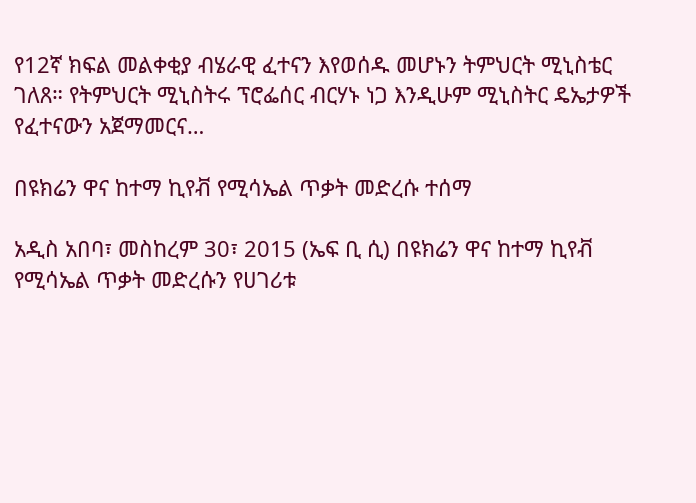የ12ኛ ክፍል መልቀቂያ ብሄራዊ ፈተናን እየወሰዱ መሆኑን ትምህርት ሚኒስቴር ገለጸ። የትምህርት ሚኒስትሩ ፕሮፌሰር ብርሃኑ ነጋ እንዲሁም ሚኒስትር ዴኤታዎች የፈተናውን አጀማመርና…

በዩክሬን ዋና ከተማ ኪየቭ የሚሳኤል ጥቃት መድረሱ ተሰማ

አዲስ አበባ፣ መስከረም 30፣ 2015 (ኤፍ ቢ ሲ) በዩክሬን ዋና ከተማ ኪየቭ የሚሳኤል ጥቃት መድረሱን የሀገሪቱ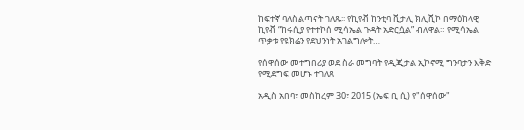ከፍተኛ ባለስልጣናት ገለጹ፡፡ የኪየቭ ከንቲባ ቪታሊ ክሊሺኮ በማዕከላዊ ኪየቭ “ከሩሲያ የተተኮሰ ሚሳኤል ጉዳት አድርሷል” ብለዋል። የሚሳኤል ጥቃቱ የዩክሬን የደህንነት አገልግሎት…

የሰዋሰው መተግበሪያ ወደ ስራ መግባት የዲጂታል ኢኮኖሚ ግንባታን እቅድ የሚደግፍ መሆኑ ተገለጸ

አዲስ አበባ፣ መስከረም 30፣ 2015 (ኤፍ ቢ ሲ) የ"ሰዋሰው"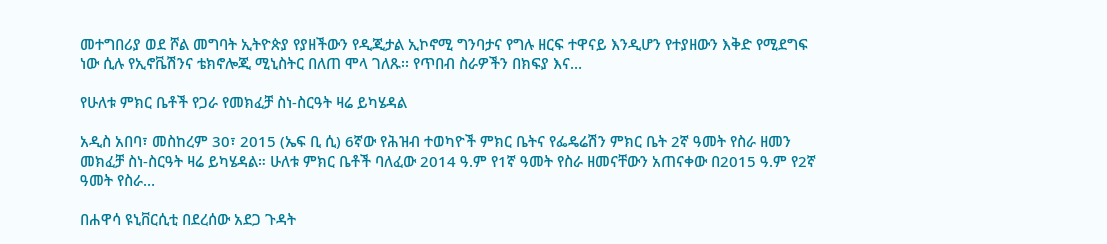መተግበሪያ ወደ ሾል መግባት ኢትዮጵያ የያዘችውን የዲጂታል ኢኮኖሚ ግንባታና የግሉ ዘርፍ ተዋናይ እንዲሆን የተያዘውን እቅድ የሚደግፍ ነው ሲሉ የኢኖቬሽንና ቴክኖሎጂ ሚኒስትር በለጠ ሞላ ገለጹ፡፡ የጥበብ ስራዎችን በክፍያ እና…

የሁለቱ ምክር ቤቶች የጋራ የመክፈቻ ስነ-ስርዓት ዛሬ ይካሄዳል

አዲስ አበባ፣ መስከረም 30፣ 2015 (ኤፍ ቢ ሲ) 6ኛው የሕዝብ ተወካዮች ምክር ቤትና የፌዴሬሽን ምክር ቤት 2ኛ ዓመት የስራ ዘመን መክፈቻ ስነ-ስርዓት ዛሬ ይካሄዳል። ሁለቱ ምክር ቤቶች ባለፈው 2014 ዓ.ም የ1ኛ ዓመት የስራ ዘመናቸውን አጠናቀው በ2015 ዓ.ም የ2ኛ ዓመት የስራ…

በሐዋሳ ዩኒቨርሲቲ በደረሰው አደጋ ጉዳት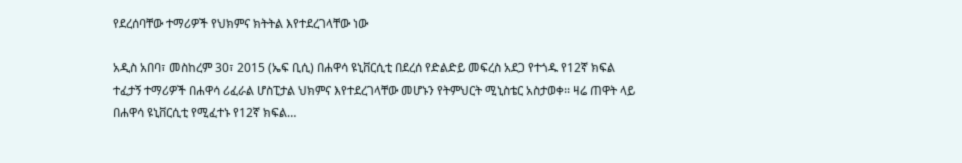የደረሰባቸው ተማሪዎች የህክምና ክትትል እየተደረገላቸው ነው

አዲስ አበባ፣ መስከረም 30፣ 2015 (ኤፍ ቢሲ) በሐዋሳ ዩኒቨርሲቲ በደረሰ የድልድይ መፍረስ አደጋ የተጎዱ የ12ኛ ክፍል ተፈታኝ ተማሪዎች በሐዋሳ ሪፈራል ሆስፒታል ህክምና እየተደረገላቸው መሆኑን የትምህርት ሚኒስቴር አስታወቀ፡፡ ዛሬ ጠዋት ላይ በሐዋሳ ዩኒቨርሲቲ የሚፈተኑ የ12ኛ ክፍል…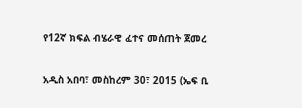የ12ኛ ክፍል ብሄራዊ ፈተና መሰጠት ጀመረ

አዲስ አበባ፣ መስከረም 30፣ 2015 (ኤፍ ቢ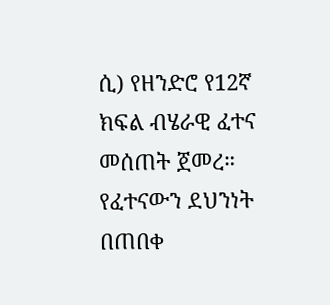ሲ) የዘንድሮ የ12ኛ ክፍል ብሄራዊ ፈተና መሰጠት ጀመረ። የፈተናውን ደህንነት በጠበቀ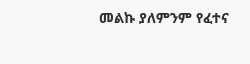መልኩ ያለምንም የፈተና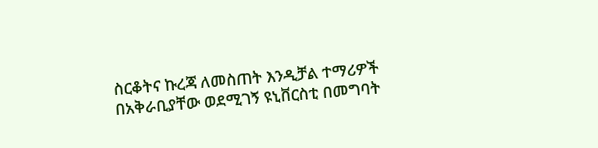ስርቆትና ኩረጃ ለመስጠት እንዲቻል ተማሪዎች በአቅራቢያቸው ወደሚገኝ ዩኒቨርስቲ በመግባት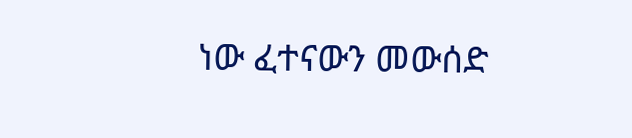ነው ፈተናውን መውሰድ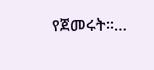የጀመሩት።…